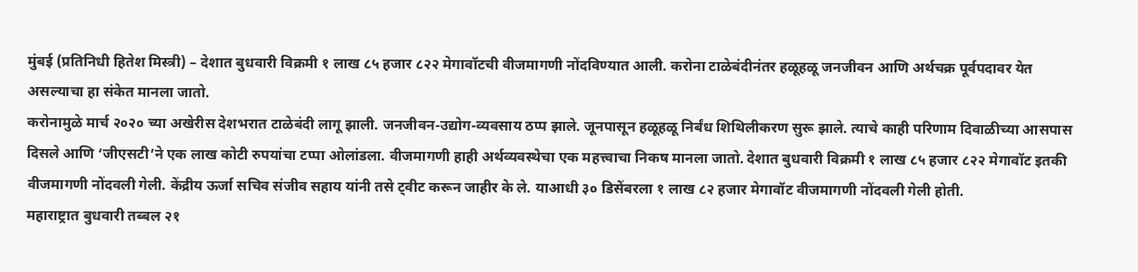मुंबई (प्रतिनिधी हितेश मिस्त्री) – देशात बुधवारी विक्रमी १ लाख ८५ हजार ८२२ मेगावॉटची वीजमागणी नोंदविण्यात आली. करोना टाळेबंदीनंतर हळूहळू जनजीवन आणि अर्थचक्र पूर्वपदावर येत असल्याचा हा संकेत मानला जातो.
करोनामुळे मार्च २०२० च्या अखेरीस देशभरात टाळेबंदी लागू झाली. जनजीवन-उद्योग-व्यवसाय ठप्प झाले. जूनपासून हळूहळू निर्बंध शिथिलीकरण सुरू झाले. त्याचे काही परिणाम दिवाळीच्या आसपास दिसले आणि ‘जीएसटी’ने एक लाख कोटी रुपयांचा टप्पा ओलांडला. वीजमागणी हाही अर्थव्यवस्थेचा एक महत्त्वाचा निकष मानला जातो. देशात बुधवारी विक्रमी १ लाख ८५ हजार ८२२ मेगावॉट इतकी वीजमागणी नोंदवली गेली. केंद्रीय ऊर्जा सचिव संजीव सहाय यांनी तसे ट्वीट करून जाहीर के ले. याआधी ३० डिसेंबरला १ लाख ८२ हजार मेगावॉट वीजमागणी नोंदवली गेली होती.
महाराष्ट्रात बुधवारी तब्बल २१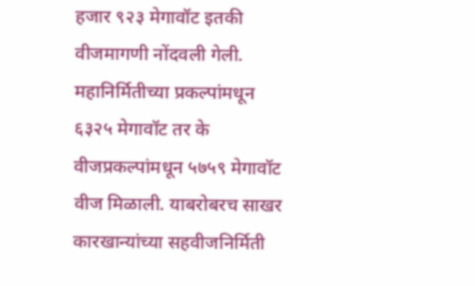हजार ९२३ मेगावॉट इतकी वीजमागणी नोंदवली गेली. महानिर्मितीच्या प्रकल्पांमधून ६३२५ मेगावॉट तर के वीजप्रकल्पांमधून ५७५९ मेगावॉट वीज मिळाली. याबरोबरच साखर कारखान्यांच्या सहवीजनिर्मिती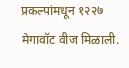प्रकल्पांमधून १२२७ मेगावॉट वीज मिळाली.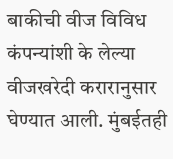बाकीची वीज विविध कंपन्यांशी के लेल्या वीजखरेदी करारानुसार घेण्यात आली. मुंबईतही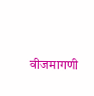वीजमागणी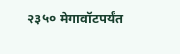२३५० मेगावॉटपर्यंत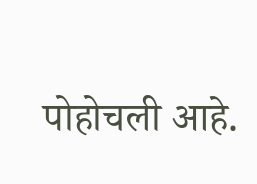पोहोचली आहे.